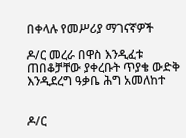በቀላሉ የመሥሪያ ማገናኛዎች

ዶ/ር መረራ በዋስ እንዲፈቱ ጠበቆቻቸው ያቀረቡት ጥያቄ ውድቅ እንዲደረግ ዓቃቤ ሕግ አመለከተ


ዶ/ር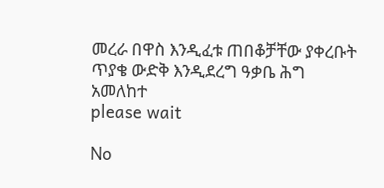መረራ በዋስ እንዲፈቱ ጠበቆቻቸው ያቀረቡት ጥያቄ ውድቅ እንዲደረግ ዓቃቤ ሕግ አመለከተ
please wait

No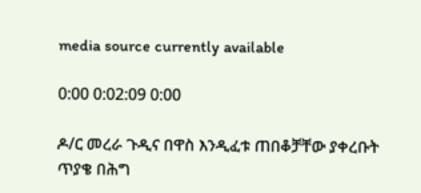media source currently available

0:00 0:02:09 0:00

ዶ/ር መረራ ጉዲና በዋስ እንዲፈቱ ጠበቆቻቸው ያቀረቡት ጥያቄ በሕግ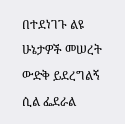በተደነገጉ ልዩ ሁኔታዎች መሠረት ውድቅ ይደረግልኝ ሲል ፌደራል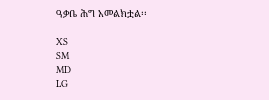ዓቃቤ ሕግ አመልክቷል፡፡

XS
SM
MD
LG